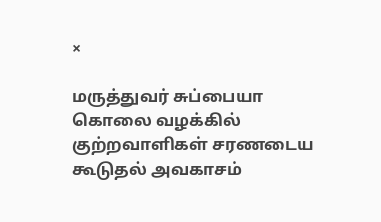×

மருத்துவர் சுப்பையா கொலை வழக்கில் குற்றவாளிகள் சரணடைய கூடுதல் அவகாசம்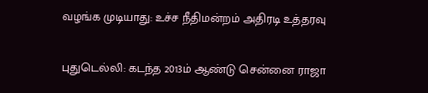வழங்க முடியாது: உச்ச நீதிமன்றம் அதிரடி உத்தரவு

புதுடெல்லி: கடந்த 2013ம் ஆண்டு சென்னை ராஜா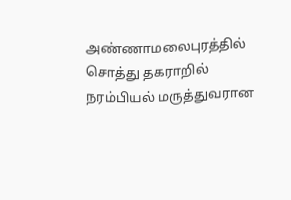அண்ணாமலைபுரத்தில் சொத்து தகராறில் நரம்பியல் மருத்துவரான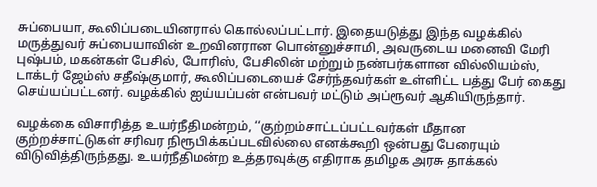சுப்பையா, கூலிப்படையினரால் கொல்லப்பட்டார். இதையடுத்து இந்த வழக்கில் மருத்துவர் சுப்பையாவின் உறவினரான பொன்னுச்சாமி, அவருடைய மனைவி மேரி புஷ்பம், மகன்கள் பேசில், போரிஸ், பேசிலின் மற்றும் நண்பர்களான வில்லியம்ஸ், டாக்டர் ஜேம்ஸ் சதீஷ்குமார், கூலிப்படையைச் சேர்ந்தவர்கள் உள்ளிட்ட பத்து பேர் கைது செய்யப்பட்டனர். வழக்கில் ஐய்யப்பன் என்பவர் மட்டும் அப்ரூவர் ஆகியிருந்தார்.

வழக்கை விசாரித்த உயர்நீதிமன்றம், ‘‘குற்றம்சாட்டப்பட்டவர்கள் மீதான குற்றச்சாட்டுகள் சரிவர நிரூபிக்கப்படவில்லை எனக்கூறி ஒன்பது பேரையும் விடுவித்திருந்தது. உயர்நீதிமன்ற உத்தரவுக்கு எதிராக தமிழக அரசு தாக்கல்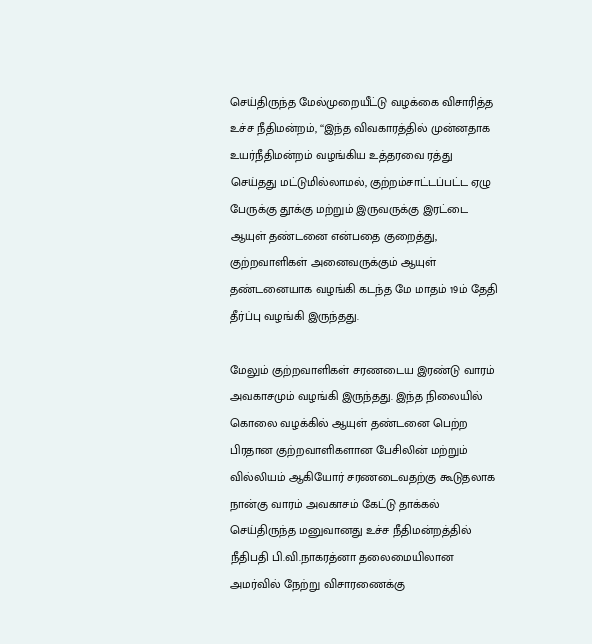செய்திருந்த மேல்முறையீட்டு வழக்கை விசாரித்த உச்ச நீதிமன்றம், ‘‘இந்த விவகாரத்தில் முன்னதாக உயர்நீதிமன்றம் வழங்கிய உத்தரவை ரத்து செய்தது மட்டுமில்லாமல், குற்றம்சாட்டப்பட்ட ஏழு பேருக்கு தூக்கு மற்றும் இருவருக்கு இரட்டை ஆயுள் தண்டனை என்பதை குறைத்து, குற்றவாளிகள் அனைவருக்கும் ஆயுள் தண்டனையாக வழங்கி கடந்த மே மாதம் 19ம் தேதி தீர்ப்பு வழங்கி இருந்தது.

மேலும் குற்றவாளிகள் சரணடைய இரண்டு வாரம் அவகாசமும் வழங்கி இருந்தது. இந்த நிலையில் கொலை வழக்கில் ஆயுள் தண்டனை பெற்ற பிரதான குற்றவாளிகளான பேசிலின் மற்றும் வில்லியம் ஆகியோர் சரணடைவதற்கு கூடுதலாக நான்கு வாரம் அவகாசம் கேட்டு தாக்கல் செய்திருந்த மனுவானது உச்ச நீதிமன்றத்தில் நீதிபதி பி.வி.நாகரத்னா தலைமையிலான அமர்வில் நேற்று விசாரணைக்கு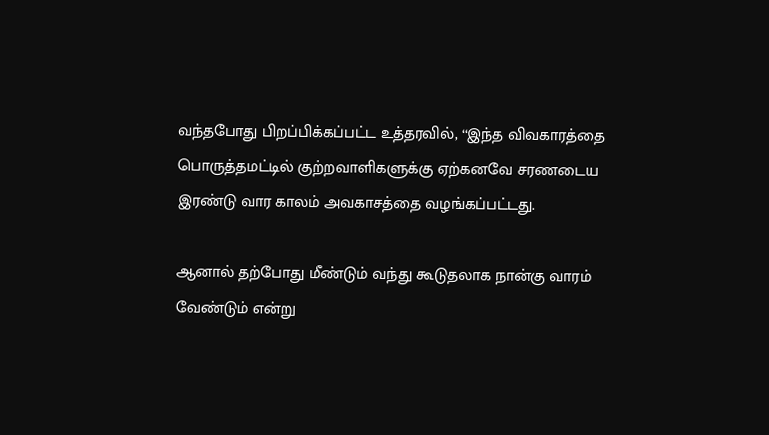வந்தபோது பிறப்பிக்கப்பட்ட உத்தரவில், ‘‘இந்த விவகாரத்தை பொருத்தமட்டில் குற்றவாளிகளுக்கு ஏற்கனவே சரணடைய இரண்டு வார காலம் அவகாசத்தை வழங்கப்பட்டது.

ஆனால் தற்போது மீண்டும் வந்து கூடுதலாக நான்கு வாரம் வேண்டும் என்று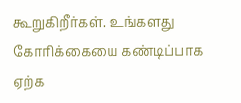கூறுகிறீர்கள். உங்களது கோரிக்கையை கண்டிப்பாக ஏற்க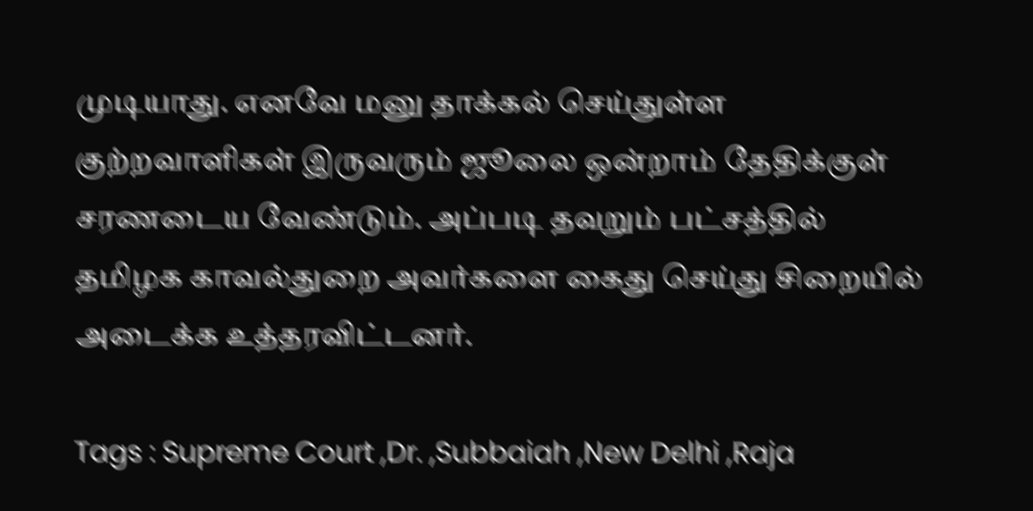முடியாது. எனவே மனு தாக்கல் செய்துள்ள குற்றவாளிகள் இருவரும் ஜூலை ஒன்றாம் தேதிக்குள் சரணடைய வேண்டும். அப்படி தவறும் பட்சத்தில் தமிழக காவல்துறை அவர்களை கைது செய்து சிறையில் அடைக்க உத்தரவிட்டனர்.

Tags : Supreme Court ,Dr. ,Subbaiah ,New Delhi ,Raja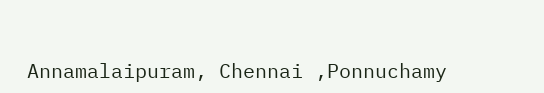Annamalaipuram, Chennai ,Ponnuchamy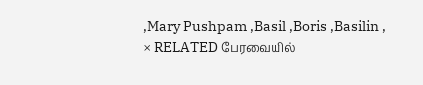,Mary Pushpam ,Basil ,Boris ,Basilin ,
× RELATED பேரவையில்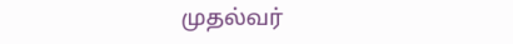முதல்வர்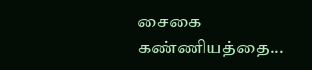சைகை கண்ணியத்தை...